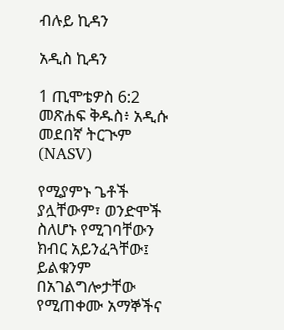ብሉይ ኪዳን

አዲስ ኪዳን

1 ጢሞቴዎስ 6:2 መጽሐፍ ቅዱስ፥ አዲሱ መደበኛ ትርጒም (NASV)

የሚያምኑ ጌቶች ያሏቸውም፣ ወንድሞች ስለሆኑ የሚገባቸውን ክብር አይንፈጓቸው፤ ይልቁንም በአገልግሎታቸው የሚጠቀሙ አማኞችና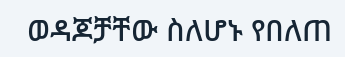ወዳጆቻቸው ስለሆኑ የበለጠ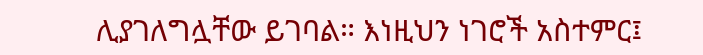ሊያገለግሏቸው ይገባል። እነዚህን ነገሮች አስተምር፤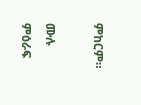ምከርም።

ሙሉ ምዕራፍ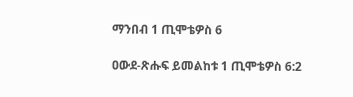ማንበብ 1 ጢሞቴዎስ 6

ዐውደ-ጽሑፍ ይመልከቱ 1 ጢሞቴዎስ 6:2